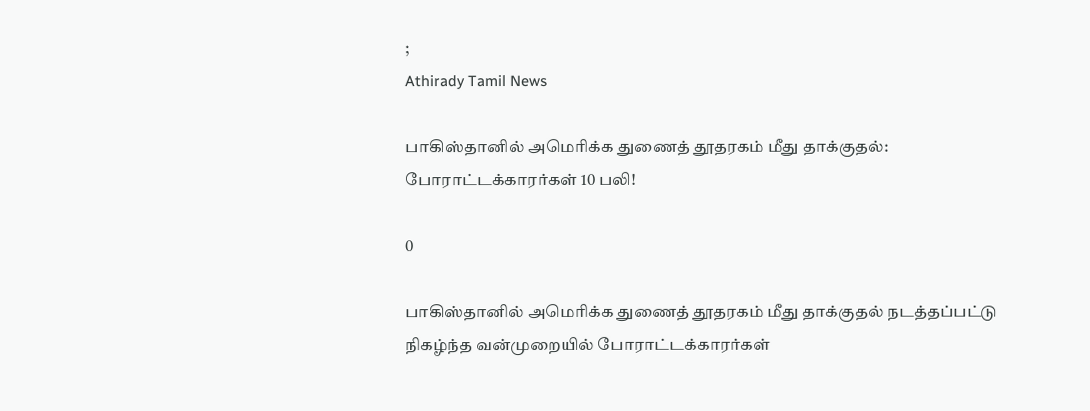;
Athirady Tamil News

பாகிஸ்தானில் அமெரிக்க துணைத் தூதரகம் மீது தாக்குதல்: போராட்டக்காரர்கள் 10 பலி!

0

பாகிஸ்தானில் அமெரிக்க துணைத் தூதரகம் மீது தாக்குதல் நடத்தப்பட்டு நிகழ்ந்த வன்முறையில் போராட்டக்காரர்கள்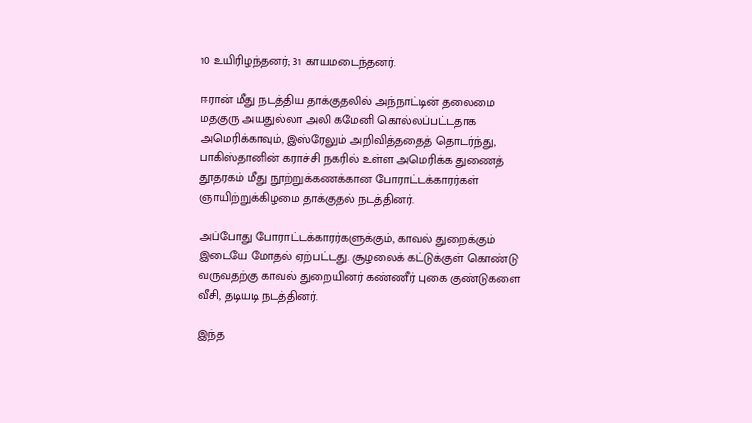10 உயிரிழந்தனர்; 31 காயமடைந்தனர்.

ஈரான் மீது நடத்திய தாக்குதலில் அந்நாட்டின் தலைமை மதகுரு அயதுல்லா அலி கமேனி கொல்லப்பட்டதாக அமெரிக்காவும், இஸ்ரேலும் அறிவித்ததைத் தொடர்ந்து, பாகிஸ்தானின் கராச்சி நகரில் உள்ள அமெரிக்க துணைத் தூதரகம் மீது நூற்றுக்கணக்கான போராட்டக்காரர்கள் ஞாயிற்றுக்கிழமை தாக்குதல் நடத்தினர்.

அப்போது போராட்டக்காரர்களுக்கும், காவல் துறைக்கும் இடையே மோதல் ஏற்பட்டது. சூழலைக் கட்டுக்குள் கொண்டு வருவதற்கு காவல் துறையினர் கண்ணீர் புகை குண்டுகளை வீசி, தடியடி நடத்தினர்.

இந்த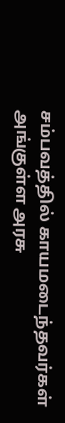சம்பவத்தில் காயமடைந்தவர்கள் அங்குள்ள அரசு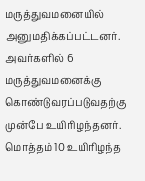மருத்துவமனையில் அனுமதிக்கப்பட்டனர். அவர்களில் 6 மருத்துவமனைக்கு கொண்டுவரப்படுவதற்கு முன்பே உயிரிழந்தனர். மொத்தம் 10 உயிரிழந்த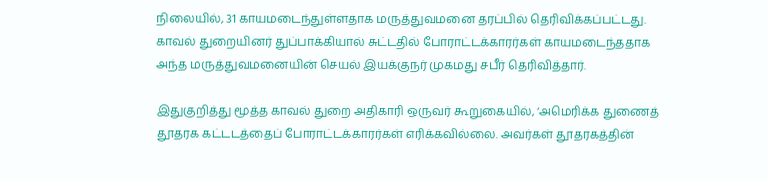நிலையில், 31 காயமடைந்துள்ளதாக மருத்துவமனை தரப்பில் தெரிவிக்கப்பட்டது. காவல் துறையினர் துப்பாக்கியால் சுட்டதில் போராட்டக்காரர்கள் காயமடைந்ததாக அந்த மருத்துவமனையின் செயல் இயக்குநர் முகமது சபீர் தெரிவித்தார்.

இதுகுறித்து மூத்த காவல் துறை அதிகாரி ஒருவர் கூறுகையில், ‘அமெரிக்க துணைத் தூதரக கட்டடத்தைப் போராட்டக்காரர்கள் எரிக்கவில்லை. அவர்கள் தூதரகத்தின்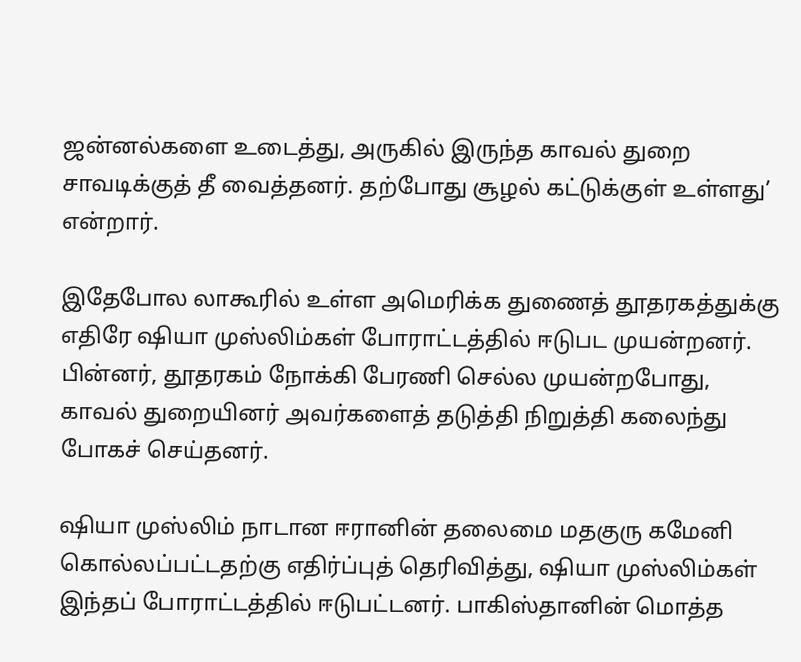ஜன்னல்களை உடைத்து, அருகில் இருந்த காவல் துறை சாவடிக்குத் தீ வைத்தனர். தற்போது சூழல் கட்டுக்குள் உள்ளது’ என்றார்.

இதேபோல லாகூரில் உள்ள அமெரிக்க துணைத் தூதரகத்துக்கு எதிரே ஷியா முஸ்லிம்கள் போராட்டத்தில் ஈடுபட முயன்றனர். பின்னர், தூதரகம் நோக்கி பேரணி செல்ல முயன்றபோது, காவல் துறையினர் அவர்களைத் தடுத்தி நிறுத்தி கலைந்து போகச் செய்தனர்.

ஷியா முஸ்லிம் நாடான ஈரானின் தலைமை மதகுரு கமேனி கொல்லப்பட்டதற்கு எதிர்ப்புத் தெரிவித்து, ஷியா முஸ்லிம்கள் இந்தப் போராட்டத்தில் ஈடுபட்டனர். பாகிஸ்தானின் மொத்த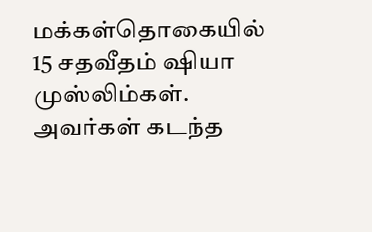மக்கள்தொகையில் 15 சதவீதம் ஷியா முஸ்லிம்கள். அவர்கள் கடந்த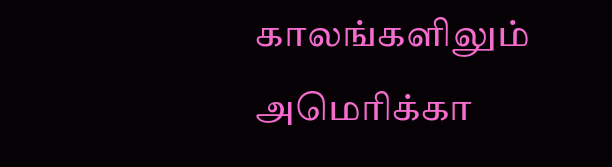காலங்களிலும் அமெரிக்கா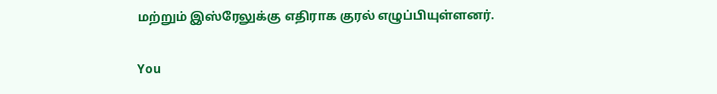மற்றும் இஸ்ரேலுக்கு எதிராக குரல் எழுப்பியுள்ளனர்.

You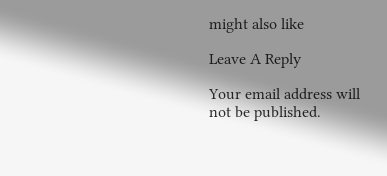might also like

Leave A Reply

Your email address will not be published.